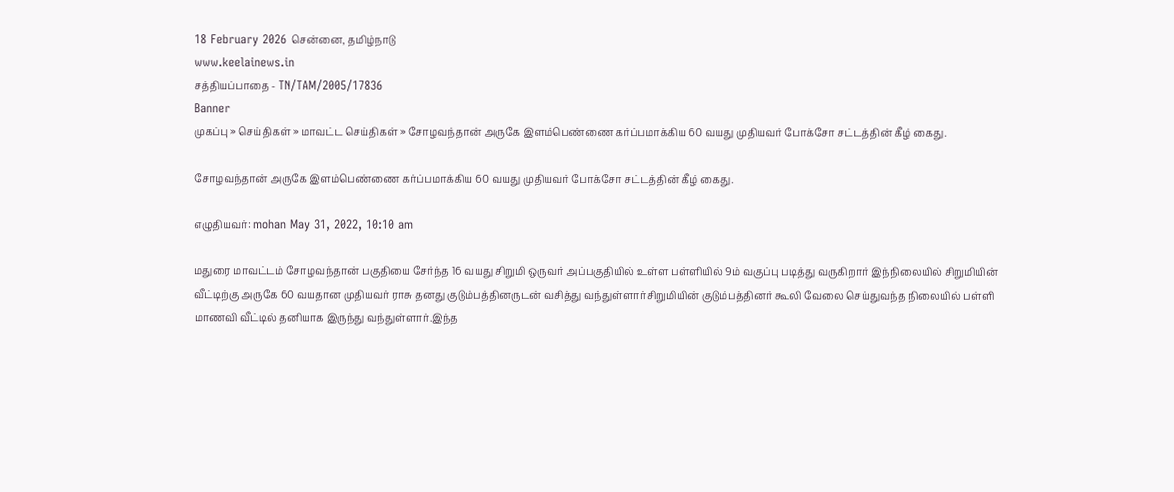18 February 2026 சென்னை, தமிழ்நாடு
www.keelainews.in
சத்தியப்பாதை - TN/TAM/2005/17836
Banner
முகப்பு » செய்திகள் » மாவட்ட செய்திகள் » சோழவந்தான் அருகே இளம்பெண்ணை கர்ப்பமாக்கிய 60 வயது முதியவர் போக்சோ சட்டத்தின் கீழ் கைது.

சோழவந்தான் அருகே இளம்பெண்ணை கர்ப்பமாக்கிய 60 வயது முதியவர் போக்சோ சட்டத்தின் கீழ் கைது.

எழுதியவர்: mohan May 31, 2022, 10:10 am

மதுரை மாவட்டம் சோழவந்தான் பகுதியை சேர்ந்த 16 வயது சிறுமி ஒருவர் அப்பகுதியில் உள்ள பள்ளியில் 9ம் வகுப்பு படித்து வருகிறார் இந்நிலையில் சிறுமியின் வீட்டிற்கு அருகே 60 வயதான முதியவர் ராசு தனது குடும்பத்தினருடன் வசித்து வந்துள்ளார்சிறுமியின் குடும்பத்தினர் கூலி வேலை செய்துவந்த நிலையில் பள்ளி மாணவி வீட்டில் தனியாக இருந்து வந்துள்ளார்.இந்த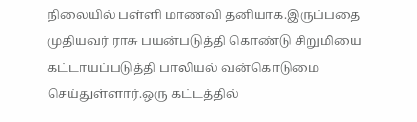நிலையில் பள்ளி மாணவி தனியாக.இருப்பதை முதியவர் ராசு பயன்படுத்தி கொண்டு சிறுமியை கட்டாயப்படுத்தி பாலியல் வன்கொடுமை செய்துள்ளார்.ஒரு கட்டத்தில்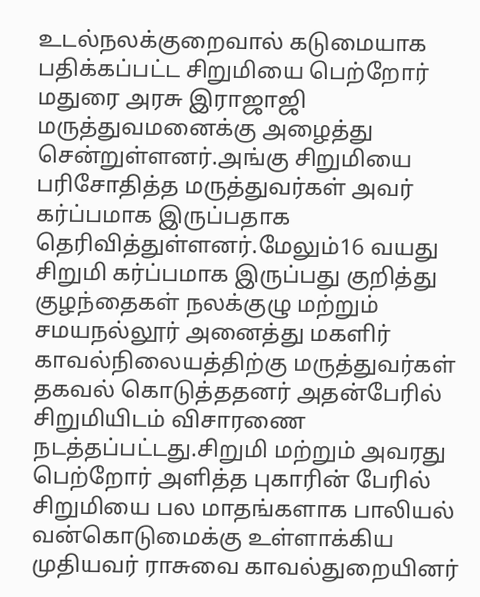உடல்நலக்குறைவால் கடுமையாக பதிக்கப்பட்ட சிறுமியை பெற்றோர் மதுரை அரசு இராஜாஜி மருத்துவமனைக்கு அழைத்து சென்றுள்ளனர்.அங்கு சிறுமியை பரிசோதித்த மருத்துவர்கள் அவர் கர்ப்பமாக இருப்பதாக தெரிவித்துள்ளனர்.மேலும்16 வயது சிறுமி கர்ப்பமாக இருப்பது குறித்து குழந்தைகள் நலக்குழு மற்றும் சமயநல்லூர் அனைத்து மகளிர் காவல்நிலையத்திற்கு மருத்துவர்கள் தகவல் கொடுத்ததனர் அதன்பேரில் சிறுமியிடம் விசாரணை நடத்தப்பட்டது.சிறுமி மற்றும் அவரது பெற்றோர் அளித்த புகாரின் பேரில் சிறுமியை பல மாதங்களாக பாலியல் வன்கொடுமைக்கு உள்ளாக்கிய முதியவர் ராசுவை காவல்துறையினர்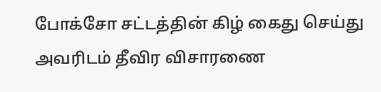போக்சோ சட்டத்தின் கிழ் கைது செய்து அவரிடம் தீவிர விசாரணை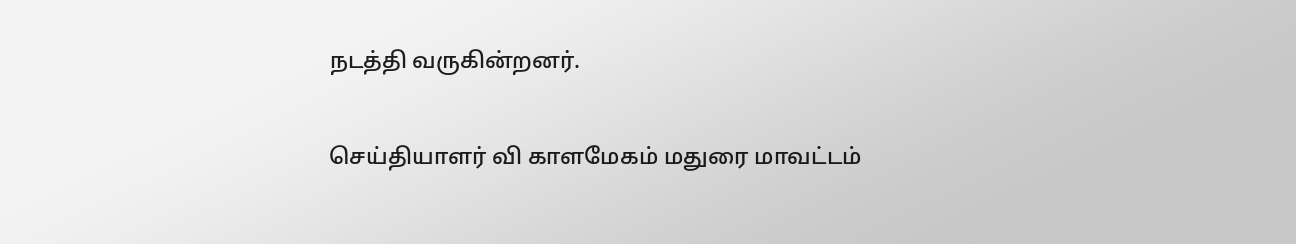நடத்தி வருகின்றனர்.

செய்தியாளர் வி காளமேகம் மதுரை மாவட்டம்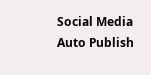Social Media Auto Publish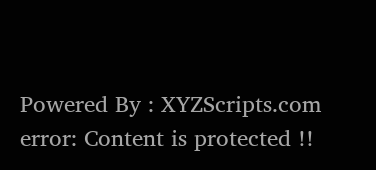Powered By : XYZScripts.com
error: Content is protected !!